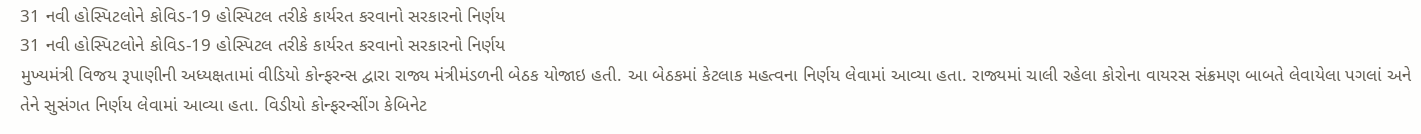31 નવી હોસ્પિટલોને કોવિડ-19 હોસ્પિટલ તરીકે કાર્યરત કરવાનો સરકારનો નિર્ણય
31 નવી હોસ્પિટલોને કોવિડ-19 હોસ્પિટલ તરીકે કાર્યરત કરવાનો સરકારનો નિર્ણય
મુખ્યમંત્રી વિજય રૂપાણીની અધ્યક્ષતામાં વીડિયો કોન્ફરન્સ દ્વારા રાજ્ય મંત્રીમંડળની બેઠક યોજાઇ હતી. આ બેઠકમાં કેટલાક મહત્વના નિર્ણય લેવામાં આવ્યા હતા. રાજ્યમાં ચાલી રહેલા કોરોના વાયરસ સંક્રમણ બાબતે લેવાયેલા પગલાં અને તેને સુસંગત નિર્ણય લેવામાં આવ્યા હતા. વિડીયો કોન્ફરન્સીંગ કેબિનેટ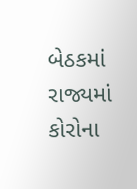બેઠકમાં રાજ્યમાં કોરોના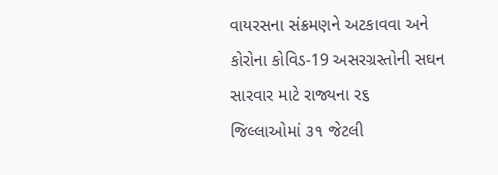વાયરસના સંક્રમણને અટકાવવા અને કોરોના કોવિડ-19 અસરગ્રસ્તોની સઘન સારવાર માટે રાજ્યના ર૬ જિલ્લાઓમાં ૩૧ જેટલી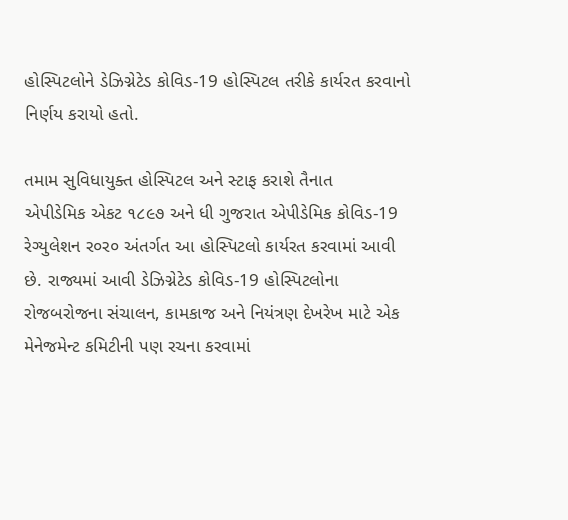હોસ્પિટલોને ડેઝિગ્નેટેડ કોવિડ-19 હોસ્પિટલ તરીકે કાર્યરત કરવાનો નિર્ણય કરાયો હતો.

તમામ સુવિધાયુક્ત હોસ્પિટલ અને સ્ટાફ કરાશે તૈનાત
એપીડેમિક એકટ ૧૮૯૭ અને ધી ગુજરાત એપીડેમિક કોવિડ-19 રેગ્યુલેશન ર૦ર૦ અંતર્ગત આ હોસ્પિટલો કાર્યરત કરવામાં આવી છે. રાજ્યમાં આવી ડેઝિગ્નેટેડ કોવિડ-19 હોસ્પિટલોના રોજબરોજના સંચાલન, કામકાજ અને નિયંત્રણ દેખરેખ માટે એક મેનેજમેન્ટ કમિટીની પણ રચના કરવામાં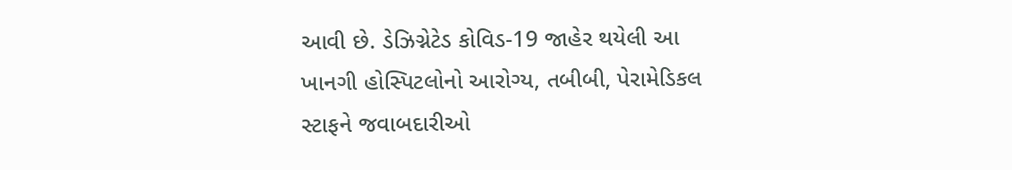આવી છે. ડેઝિગ્નેટેડ કોવિડ-19 જાહેર થયેલી આ ખાનગી હોસ્પિટલોનો આરોગ્ય, તબીબી, પેરામેડિકલ સ્ટાફને જવાબદારીઓ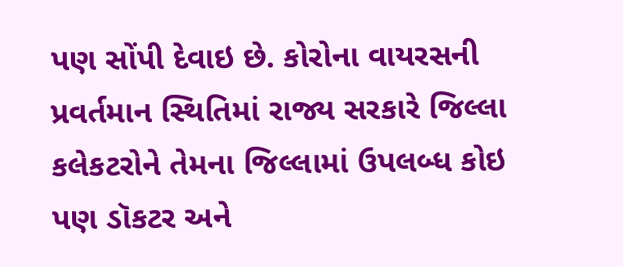પણ સોંપી દેવાઇ છે. કોરોના વાયરસની પ્રવર્તમાન સ્થિતિમાં રાજ્ય સરકારે જિલ્લા કલેકટરોને તેમના જિલ્લામાં ઉપલબ્ધ કોઇ પણ ડૉકટર અને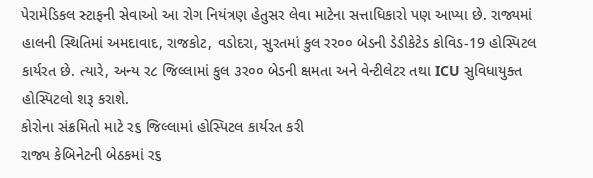પેરામેડિકલ સ્ટાફની સેવાઓ આ રોગ નિયંત્રણ હેતુસર લેવા માટેના સત્તાધિકારો પણ આપ્યા છે. રાજ્યમાં હાલની સ્થિતિમાં અમદાવાદ, રાજકોટ, વડોદરા, સુરતમાં કુલ રર૦૦ બેડની ડેડીકેટેડ કોવિડ-19 હોસ્પિટલ કાર્યરત છે. ત્યારે, અન્ય ર૮ જિલ્લામાં કુલ ૩ર૦૦ બેડની ક્ષમતા અને વેન્ટીલેટર તથા ICU સુવિધાયુક્ત હોસ્પિટલો શરૂ કરાશે.
કોરોના સંક્રમિતો માટે ર૬ જિલ્લામાં હોસ્પિટલ કાર્યરત કરી
રાજ્ય કેબિનેટની બેઠકમાં ર૬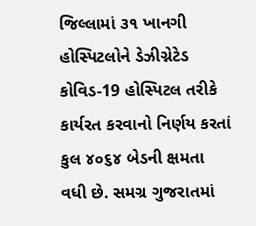જિલ્લામાં ૩૧ ખાનગી હોસ્પિટલોને ડેઝીગ્નેટેડ કોવિડ-19 હોસ્પિટલ તરીકે કાર્યરત કરવાનો નિર્ણય કરતાં કુલ ૪૦૬૪ બેડની ક્ષમતા વધી છે. સમગ્ર ગુજરાતમાં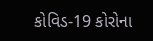કોવિડ-19 કોરોના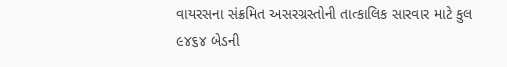વાયરસના સંક્રમિત અસરગ્રસ્તોની તાત્કાલિક સારવાર માટે કુલ ૯૪૬૪ બેડની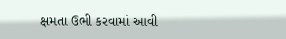ક્ષમતા ઉભી કરવામાં આવી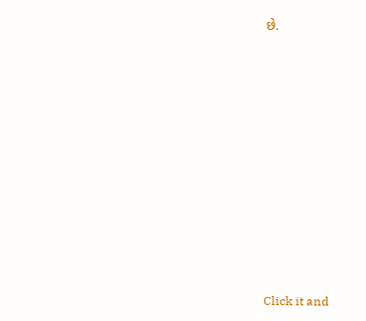છે.












Click it and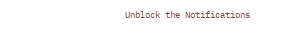Unblock the Notifications